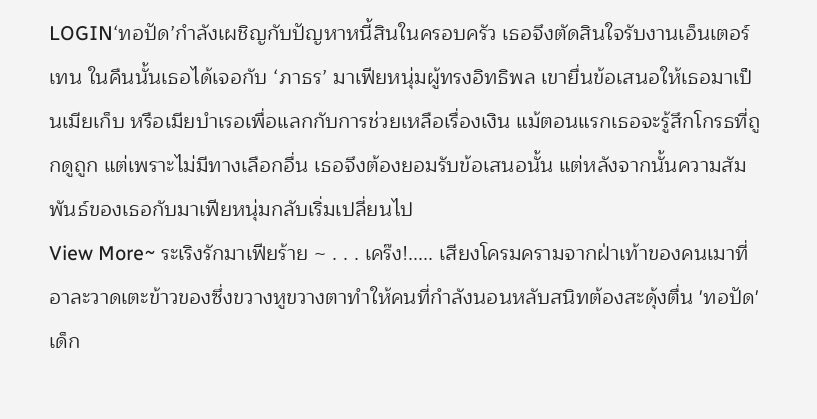LOGIN‘ทอปัด’กำลังเผชิญกับปัญหาหนี้สินในครอบครัว เธอจึงตัดสินใจรับงานเอ็นเตอร์เทน ในคืนนั้นเธอได้เจอกับ ‘ภาธร’ มาเฟียหนุ่มผู้ทรงอิทธิพล เขายื่นข้อเสนอให้เธอมาเป็นเมียเก็บ หรือเมียบำเรอเพื่อแลกกับการช่วยเหลือเรื่องเงิน แม้ตอนแรกเธอจะรู้สึกโกรธที่ถูกดูถูก แต่เพราะไม่มีทางเลือกอื่น เธอจึงต้องยอมรับข้อเสนอนั้น แต่หลังจากนั้นความสัมพันธ์ของเธอกับมาเฟียหนุ่มกลับเริ่มเปลี่ยนไป
View More~ ระเริงรักมาเฟียร้าย ~ . . . เคร๊ง!..... เสียงโครมครามจากฝ่าเท้าของคนเมาที่อาละวาดเตะข้าวของซึ่งขวางหูขวางตาทำให้คนที่กำลังนอนหลับสนิทต้องสะดุ้งตื่น 'ทอปัด' เด็ก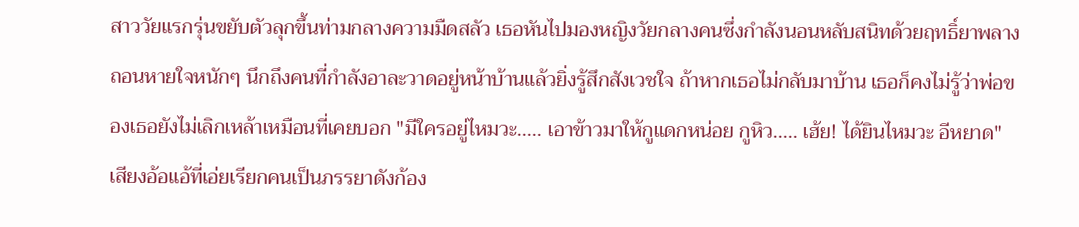สาววัยแรกรุ่นขยับตัวลุกขึ้นท่ามกลางความมืดสลัว เธอหันไปมองหญิงวัยกลางคนซึ่งกำลังนอนหลับสนิทด้วยฤทธิ์ยาพลางถอนหายใจหนักๆ นึกถึงคนที่กำลังอาละวาดอยู่หน้าบ้านแล้วยิ่งรู้สึกสังเวชใจ ถ้าหากเธอไม่กลับมาบ้าน เธอก็คงไม่รู้ว่าพ่อของเธอยังไม่เลิกเหล้าเหมือนที่เคยบอก "มีใครอยู่ไหมวะ..... เอาข้าวมาให้กูแดกหน่อย กูหิว..... เฮ้ย! ได้ยินไหมวะ อีหยาด" เสียงอ้อแอ้ที่เอ่ยเรียกคนเป็นภรรยาดังก้อง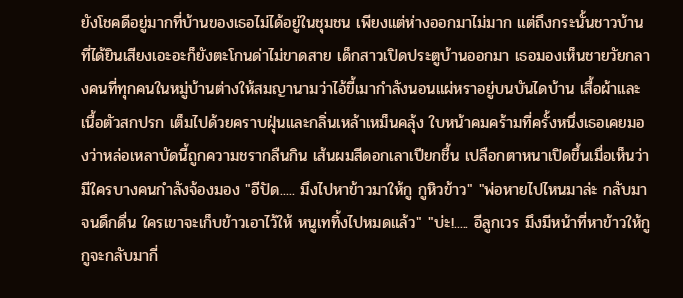ยังโชคดีอยู่มากที่บ้านของเธอไม่ได้อยู่ในชุมชน เพียงแต่ห่างออกมาไม่มาก แต่ถึงกระนั้นชาวบ้านที่ได้ยินเสียงเอะอะก็ยังตะโกนด่าไม่ขาดสาย เด็กสาวเปิดประตูบ้านออกมา เธอมองเห็นชายวัยกลางคนที่ทุกคนในหมู่บ้านต่างให้สมญานามว่าไอ้ขี้เมากำลังนอนแผ่หราอยู่บนบันไดบ้าน เสื้อผ้าและเนื้อตัวสกปรก เต็มไปด้วยคราบฝุ่นและกลิ่นเหล้าเหม็นคลุ้ง ใบหน้าคมคร้ามที่ครั้งหนึ่งเธอเคยมองว่าหล่อเหลาบัดนี้ถูกความชรากลืนกิน เส้นผมสีดอกเลาเปียกชื้น เปลือกตาหนาเปิดขึ้นเมื่อเห็นว่ามีใครบางคนกำลังจ้องมอง "อีปัด..... มึงไปหาข้าวมาให้กู กูหิวข้าว" "พ่อหายไปไหนมาล่ะ กลับมาจนดึกดื่น ใครเขาจะเก็บข้าวเอาไว้ให้ หนูเททิ้งไปหมดแล้ว" "บ่ะ!..... อีลูกเวร มึงมีหน้าที่หาข้าวให้กู กูจะกลับมากี่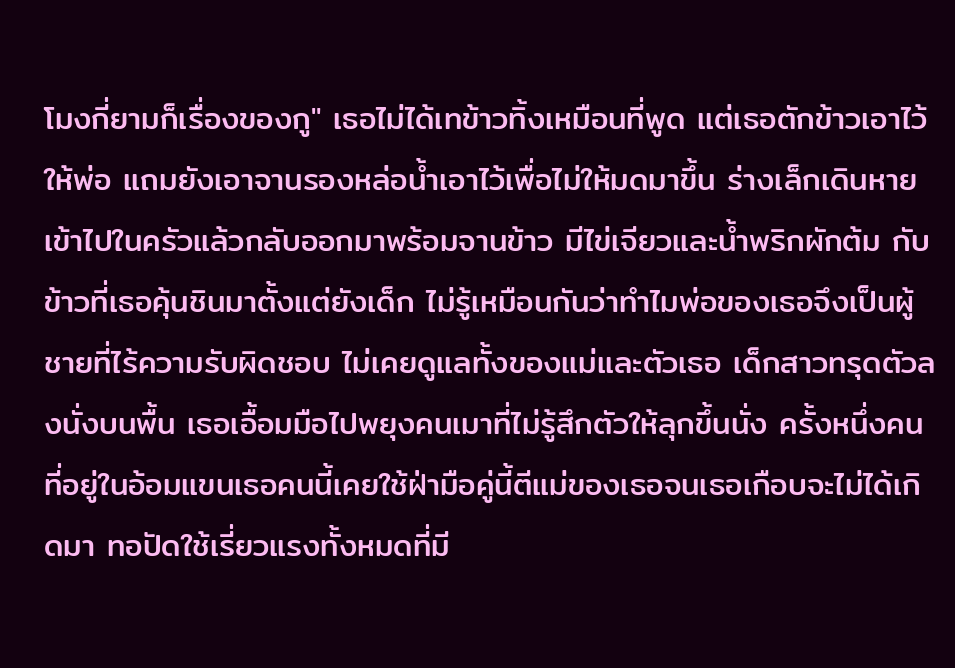โมงกี่ยามก็เรื่องของกู" เธอไม่ได้เทข้าวทิ้งเหมือนที่พูด แต่เธอตักข้าวเอาไว้ให้พ่อ แถมยังเอาจานรองหล่อน้ำเอาไว้เพื่อไม่ให้มดมาขึ้น ร่างเล็กเดินหายเข้าไปในครัวแล้วกลับออกมาพร้อมจานข้าว มีไข่เจียวและน้ำพริกผักต้ม กับข้าวที่เธอคุ้นชินมาตั้งแต่ยังเด็ก ไม่รู้เหมือนกันว่าทำไมพ่อของเธอจึงเป็นผู้ชายที่ไร้ความรับผิดชอบ ไม่เคยดูแลทั้งของแม่และตัวเธอ เด็กสาวทรุดตัวลงนั่งบนพื้น เธอเอื้อมมือไปพยุงคนเมาที่ไม่รู้สึกตัวให้ลุกขึ้นนั่ง ครั้งหนึ่งคนที่อยู่ในอ้อมแขนเธอคนนี้เคยใช้ฝ่ามือคู่นี้ตีแม่ของเธอจนเธอเกือบจะไม่ได้เกิดมา ทอปัดใช้เรี่ยวแรงทั้งหมดที่มี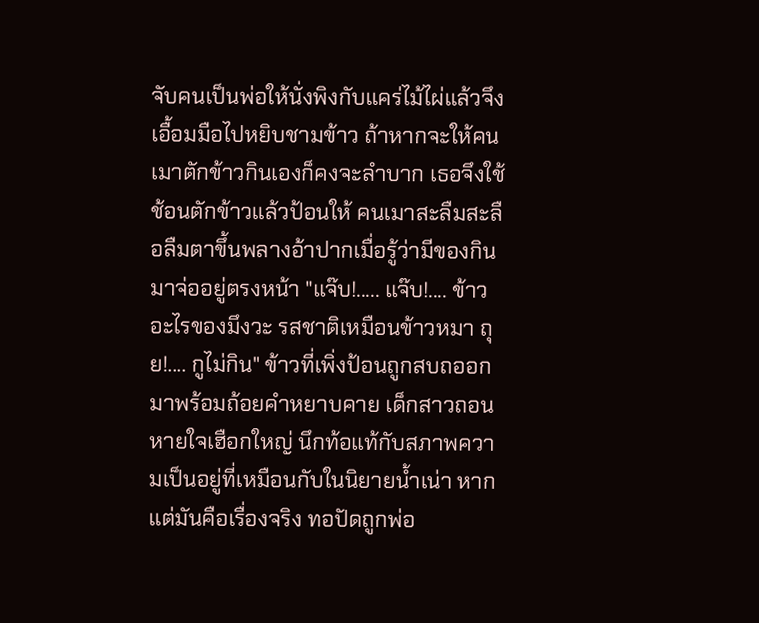จับคนเป็นพ่อให้นั่งพิงกับแคร่ไม้ไผ่แล้วจึงเอื้อมมือไปหยิบชามข้าว ถ้าหากจะให้คนเมาตักข้าวกินเองก็คงจะลำบาก เธอจึงใช้ช้อนตักข้าวแล้วป้อนให้ คนเมาสะลืมสะลือลืมตาขึ้นพลางอ้าปากเมื่อรู้ว่ามีของกินมาจ่ออยู่ตรงหน้า "แจ๊บ!..... แจ๊บ!.... ข้าวอะไรของมึงวะ รสชาติเหมือนข้าวหมา ถุย!.... กูไม่กิน" ข้าวที่เพิ่งป้อนถูกสบถออกมาพร้อมถ้อยคำหยาบคาย เด็กสาวถอนหายใจเฮือกใหญ่ นึกท้อแท้กับสภาพความเป็นอยู่ที่เหมือนกับในนิยายน้ำเน่า หากแต่มันคือเรื่องจริง ทอปัดถูกพ่อ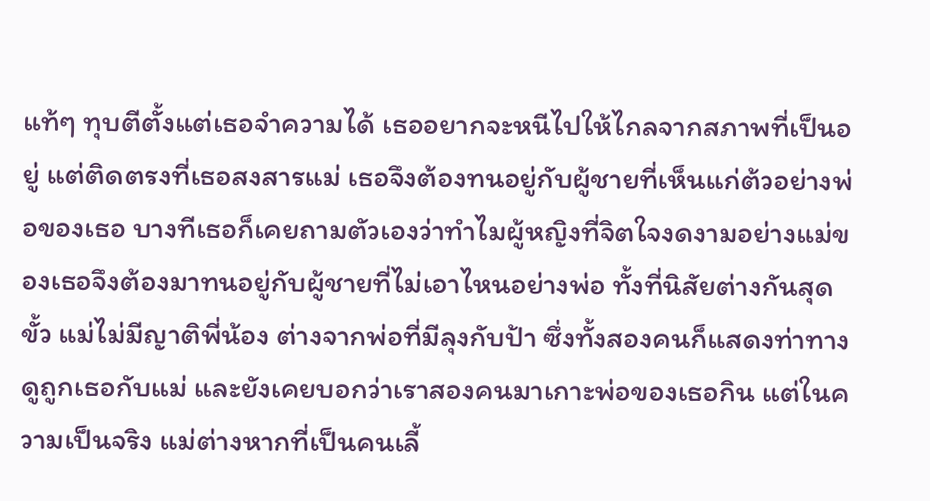แท้ๆ ทุบตีตั้งแต่เธอจำความได้ เธออยากจะหนีไปให้ไกลจากสภาพที่เป็นอยู่ แต่ติดตรงที่เธอสงสารแม่ เธอจึงต้องทนอยู่กับผู้ชายที่เห็นแก่ต้วอย่างพ่อของเธอ บางทีเธอก็เคยถามตัวเองว่าทำไมผู้หญิงที่จิตใจงดงามอย่างแม่ของเธอจึงต้องมาทนอยู่กับผู้ชายที่ไม่เอาไหนอย่างพ่อ ทั้งที่นิสัยต่างกันสุดขั้ว แม่ไม่มีญาติพี่น้อง ต่างจากพ่อที่มีลุงกับป้า ซึ่งทั้งสองคนก็แสดงท่าทางดูถูกเธอกับแม่ และยังเคยบอกว่าเราสองคนมาเกาะพ่อของเธอกิน แต่ในความเป็นจริง แม่ต่างหากที่เป็นคนเลี้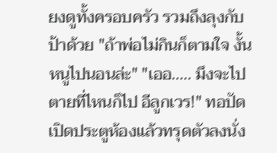ยงดูทั้งครอบครัว รวมถึงลุงกับป้าด้วย "ถ้าพ่อไม่กินก็ตามใจ งั้นหนูไปนอนล่ะ" "เออ..... มึงจะไปตายที่ไหนก็ไป อีลูกเวร!" ทอปัดเปิดประตูห้องแล้วทรุดตัวลงนั่ง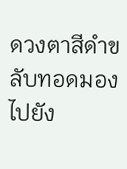ดวงตาสีดำขลับทอดมองไปยัง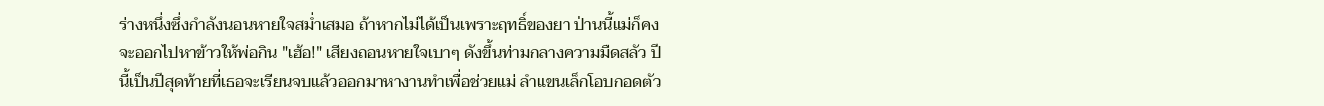ร่างหนึ่งซึ่งกำลังนอนหายใจสม่ำเสมอ ถ้าหากไม่ได้เป็นเพราะฤทธิ์ของยา ป่านนี้แม่ก็คงจะออกไปหาข้าวให้พ่อกิน "เฮ้อ!" เสียงถอนหายใจเบาๆ ดังขึ้นท่ามกลางความมืดสลัว ปีนี้เป็นปีสุดท้ายที่เธอจะเรียนจบแล้วออกมาหางานทำเพื่อช่วยแม่ ลำแขนเล็กโอบกอดตัว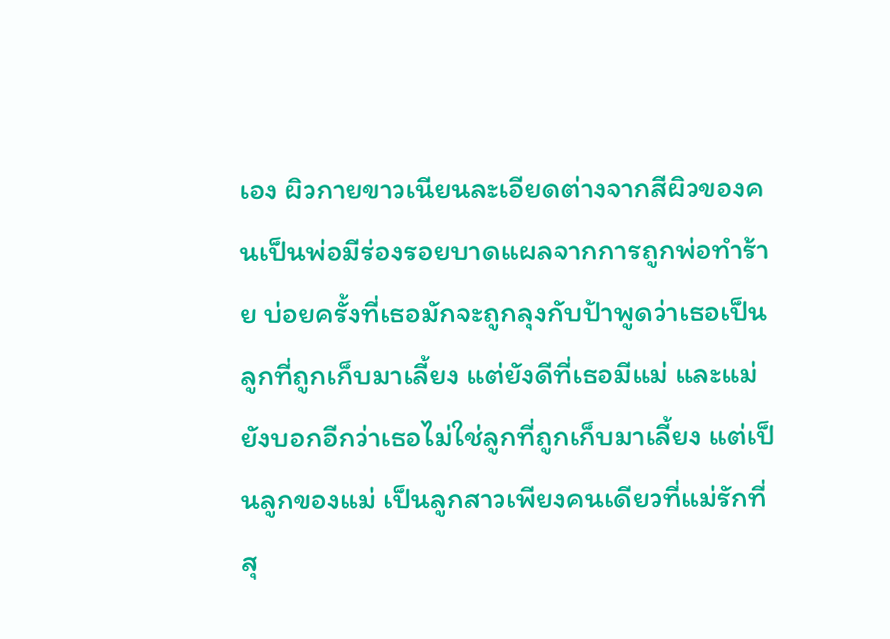เอง ผิวกายขาวเนียนละเอียดต่างจากสีผิวของคนเป็นพ่อมีร่องรอยบาดแผลจากการถูกพ่อทำร้าย บ่อยครั้งที่เธอมักจะถูกลุงกับป้าพูดว่าเธอเป็นลูกที่ถูกเก็บมาเลี้ยง แต่ยังดีที่เธอมีแม่ และแม่ยังบอกอีกว่าเธอไม่ใช่ลูกที่ถูกเก็บมาเลี้ยง แต่เป็นลูกของแม่ เป็นลูกสาวเพียงคนเดียวที่แม่รักที่สุ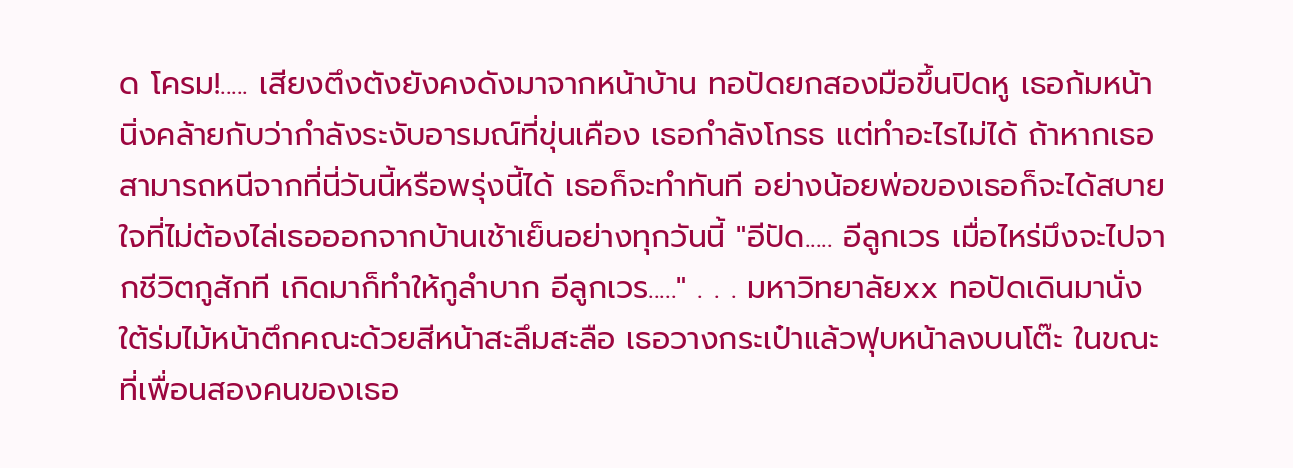ด โครม!..... เสียงตึงตังยังคงดังมาจากหน้าบ้าน ทอปัดยกสองมือขึ้นปิดหู เธอก้มหน้านิ่งคล้ายกับว่ากำลังระงับอารมณ์ที่ขุ่นเคือง เธอกำลังโกรธ แต่ทำอะไรไม่ได้ ถ้าหากเธอสามารถหนีจากที่นี่วันนี้หรือพรุ่งนี้ได้ เธอก็จะทำทันที อย่างน้อยพ่อของเธอก็จะได้สบายใจที่ไม่ต้องไล่เธอออกจากบ้านเช้าเย็นอย่างทุกวันนี้ "อีปัด..... อีลูกเวร เมื่อไหร่มึงจะไปจากชีวิตกูสักที เกิดมาก็ทำให้กูลำบาก อีลูกเวร....." . . . มหาวิทยาลัยxx ทอปัดเดินมานั่งใต้ร่มไม้หน้าตึกคณะด้วยสีหน้าสะลึมสะลือ เธอวางกระเป๋าแล้วฟุบหน้าลงบนโต๊ะ ในขณะที่เพื่อนสองคนของเธอ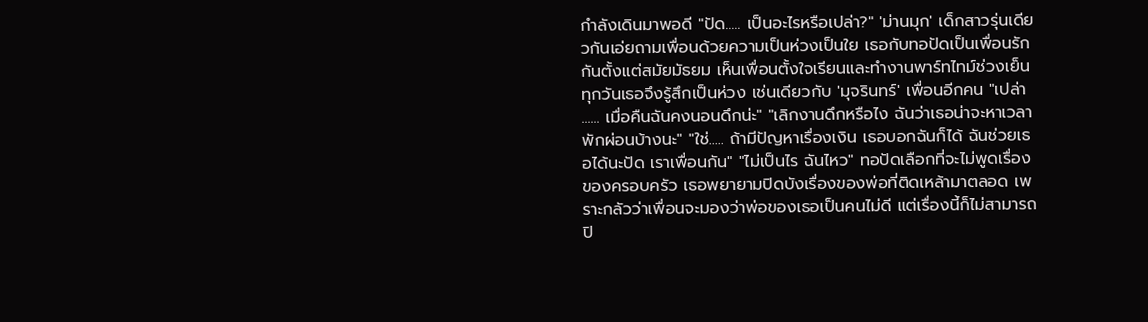กำลังเดินมาพอดี "ปัด..... เป็นอะไรหรือเปล่า?" 'ม่านมุก' เด็กสาวรุ่นเดียวกันเอ่ยถามเพื่อนด้วยความเป็นห่วงเป็นใย เธอกับทอปัดเป็นเพื่อนรักกันตั้งแต่สมัยมัธยม เห็นเพื่อนตั้งใจเรียนและทำงานพาร์ทไทม์ช่วงเย็นทุกวันเธอจึงรู้สึกเป็นห่วง เช่นเดียวกับ 'มุจรินทร์' เพื่อนอีกคน "เปล่า ...... เมื่อคืนฉันคงนอนดึกน่ะ" "เลิกงานดึกหรือไง ฉันว่าเธอน่าจะหาเวลาพักผ่อนบ้างนะ" "ใช่..... ถ้ามีปัญหาเรื่องเงิน เธอบอกฉันก็ได้ ฉันช่วยเธอได้นะปัด เราเพื่อนกัน" "ไม่เป็นไร ฉันไหว" ทอปัดเลือกที่จะไม่พูดเรื่องของครอบครัว เธอพยายามปิดบังเรื่องของพ่อที่ติดเหล้ามาตลอด เพราะกลัวว่าเพื่อนจะมองว่าพ่อของเธอเป็นคนไม่ดี แต่เรื่องนี้ก็ไม่สามารถปิ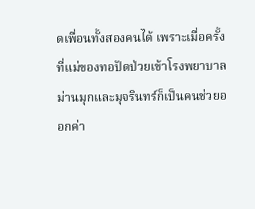ดเพื่อนทั้งสองคนได้ เพราะเมื่อครั้งที่แม่ของทอปัดป่วยเข้าโรงพยาบาล ม่านมุกและมุจรินทร์ก็เป็นคนช่วยออกค่า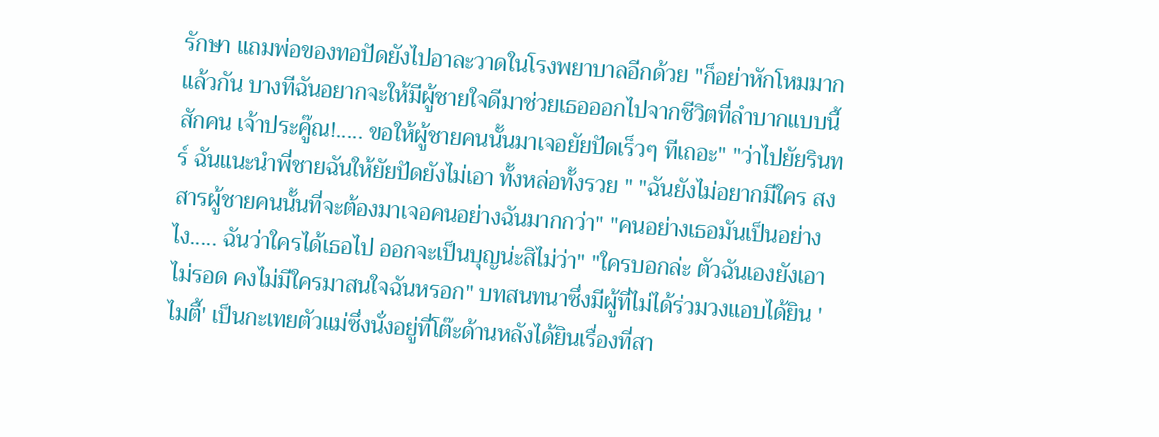รักษา แถมพ่อของทอปัดยังไปอาละวาดในโรงพยาบาลอีกด้วย "ก็อย่าหักโหมมากแล้วกัน บางทีฉันอยากจะให้มีผู้ชายใจดีมาช่วยเธอออกไปจากชีวิตที่ลำบากแบบนี้สักคน เจ้าประคู๊ณ!..... ขอให้ผู้ชายคนนั้นมาเจอยัยปัดเร็วๆ ทีเถอะ" "ว่าไปยัยรินทร์ ฉันแนะนำพี่ชายฉันให้ยัยปัดยังไม่เอา ทั้งหล่อทั้งรวย " "ฉันยังไม่อยากมีใคร สงสารผู้ชายคนนั้นที่จะต้องมาเจอคนอย่างฉันมากกว่า" "คนอย่างเธอมันเป็นอย่างไง..... ฉันว่าใครได้เธอไป ออกจะเป็นบุญน่ะสิไม่ว่า" "ใครบอกล่ะ ตัวฉันเองยังเอาไม่รอด คงไม่มีใครมาสนใจฉันหรอก" บทสนทนาซึ่งมีผู้ที่ไม่ได้ร่วมวงแอบได้ยิน 'ไมตี้' เป็นกะเทยตัวแม่ซึ่งนั่งอยู่ที่โต๊ะด้านหลังได้ยินเรื่องที่สา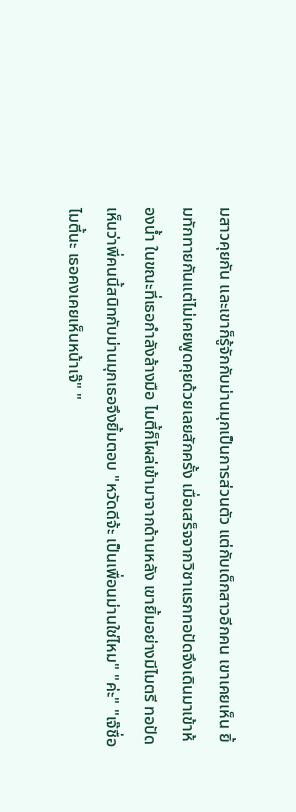มสาวคุยกัน และเขาก็รู้จักกับม่านมุกเป็นการส่วนตัว แต่กับเด็กสาวอีกคน เขาเคยเห็น ยิ้มทักทายกันแต่ไม่เคยพูดคุยด้วยเลยสักครั้ง เมื่อเสร็จจากวิชาแรกทอปัดจึงเดินมาเข้าห้องน้ำ ในขณะที่เธอกำลังล้างมือ ไมตี้ก็โผล่เข้ามาจากด้านหลัง เขายิ้มอย่างมีไมตรี ทอปัดเห็นว่าพี่คนนี้สนิทกับม่านมุกเธอจึงยิ้มตอบ "หวัดดีจ้ะ เป็นเพื่อนม่านใช่ไหม" "ค่ะ" "เจ๊ชื่อไมตี้นะ เธอคงเคยเห็นหน้าเจ๊" "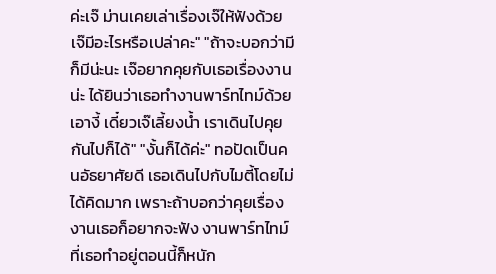ค่ะเจ๊ ม่านเคยเล่าเรื่องเจ๊ให้ฟังด้วย เจ๊มีอะไรหรือเปล่าคะ" "ถ้าจะบอกว่ามีก็มีน่ะนะ เจ๊อยากคุยกับเธอเรื่องงานน่ะ ได้ยินว่าเธอทำงานพาร์ทไทม์ด้วย เอางี้ เดี๋ยวเจ๊เลี้ยงน้ำ เราเดินไปคุยกันไปก็ได้" "งั้นก็ได้ค่ะ" ทอปัดเป็นคนอัธยาศัยดี เธอเดินไปกับไมตี้โดยไม่ได้คิดมาก เพราะถ้าบอกว่าคุยเรื่องงานเธอก็อยากจะฟัง งานพาร์ทไทม์ที่เธอทำอยู่ตอนนี้ก็หนัก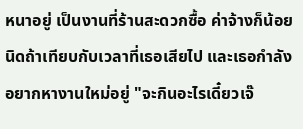หนาอยู่ เป็นงานที่ร้านสะดวกซื้อ ค่าจ้างก็น้อยนิดถ้าเทียบกับเวลาที่เธอเสียไป และเธอกำลังอยากหางานใหม่อยู่ "จะกินอะไรเดี๋ยวเจ๊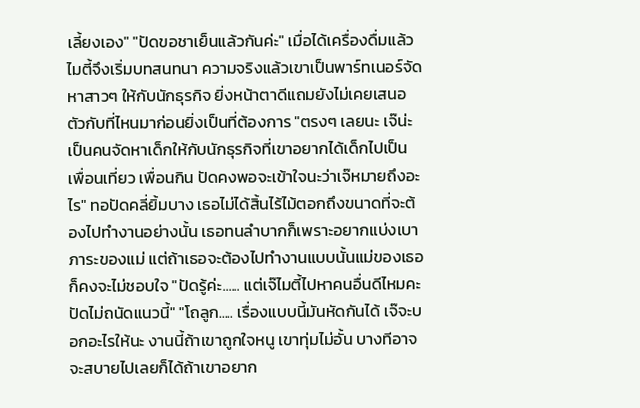เลี้ยงเอง" "ปัดขอชาเย็นแล้วกันค่ะ" เมื่อได้เครื่องดื่มแล้ว ไมตี้จึงเริ่มบทสนทนา ความจริงแล้วเขาเป็นพาร์ทเนอร์จัดหาสาวๆ ให้กับนักธุรกิจ ยิ่งหน้าตาดีแถมยังไม่เคยเสนอตัวกับที่ไหนมาก่อนยิ่งเป็นที่ต้องการ "ตรงๆ เลยนะ เจ๊น่ะเป็นคนจัดหาเด็กให้กับนักธุรกิจที่เขาอยากได้เด็กไปเป็นเพื่อนเที่ยว เพื่อนกิน ปัดคงพอจะเข้าใจนะว่าเจ๊หมายถึงอะไร" ทอปัดคลี่ยิ้มบาง เธอไม่ได้สิ้นไร้ไม้ตอกถึงขนาดที่จะต้องไปทำงานอย่างนั้น เธอทนลำบากก็เพราะอยากแบ่งเบาภาระของแม่ แต่ถ้าเธอจะต้องไปทำงานแบบนั้นแม่ของเธอก็คงจะไม่ชอบใจ "ปัดรู้ค่ะ...... แต่เจ๊ไมตี้ไปหาคนอื่นดีไหมคะ ปัดไม่ถนัดแนวนี้" "โถลูก..... เรื่องแบบนี้มันหัดกันได้ เจ๊จะบอกอะไรให้นะ งานนี้ถ้าเขาถูกใจหนู เขาทุ่มไม่อั้น บางทีอาจจะสบายไปเลยก็ได้ถ้าเขาอยาก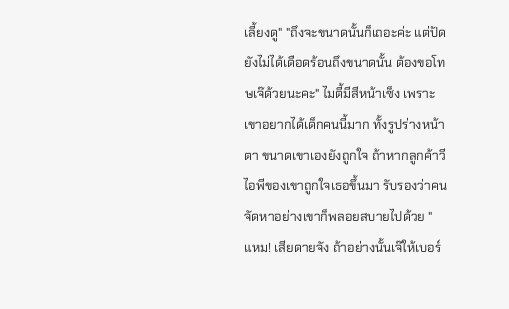เลี้ยงดู" "ถึงจะขนาดนั้นก็เถอะค่ะ แต่ปัดยังไม่ได้เดือดร้อนถึงขนาดนั้น ต้องขอโทษเจ๊ด้วยนะคะ" ไมตี้มีสีหน้าเซ็ง เพราะเขาอยากได้เด็กคนนี้มาก ทั้งรูปร่างหน้าตา ขนาดเขาเองยังถูกใจ ถ้าหากลูกค้าวีไอพีของเขาถูกใจเธอขึ้นมา รับรองว่าคนจัดหาอย่างเขาก็พลอยสบายไปด้วย "แหม! เสียดายจัง ถ้าอย่างนั้นเจ๊ให้เบอร์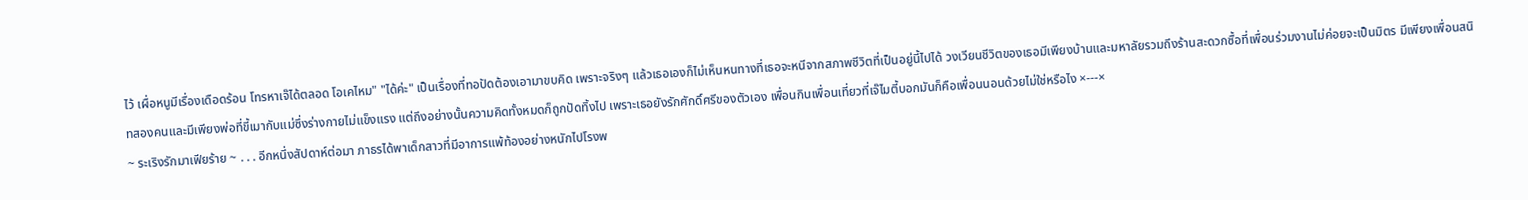ไว้ เผื่อหนูมีเรื่องเดือดร้อน โทรหาเจ๊ได้ตลอด โอเคไหม" "ได้ค่ะ" เป็นเรื่องที่ทอปัดต้องเอามาขบคิด เพราะจริงๆ แล้วเธอเองก็ไม่เห็นหนทางที่เธอจะหนีจากสภาพชีวิตที่เป็นอยู่นี้ไปได้ วงเวียนชีวิตของเธอมีเพียงบ้านและมหาลัยรวมถึงร้านสะดวกซื้อที่เพื่อนร่วมงานไม่ค่อยจะเป็นมิตร มีเพียงเพื่อนสนิทสองคนและมีเพียงพ่อที่ขี้เมากับแม่ซึ่งร่างกายไม่แข็งแรง แต่ถึงอย่างนั้นความคิดทั้งหมดก็ถูกปัดทิ้งไป เพราะเธอยังรักศักดิ์ศรีของตัวเอง เพื่อนกินเพื่อนเที่ยวที่เจ๊ไมตี้บอกมันก็คือเพื่อนนอนด้วยไม่ใช่หรือไง ×---×
~ ระเริงรักมาเฟียร้าย ~ . . . อีกหนึ่งสัปดาห์ต่อมา ภาธรได้พาเด็กสาวที่มีอาการแพ้ท้องอย่างหนักไปโรงพ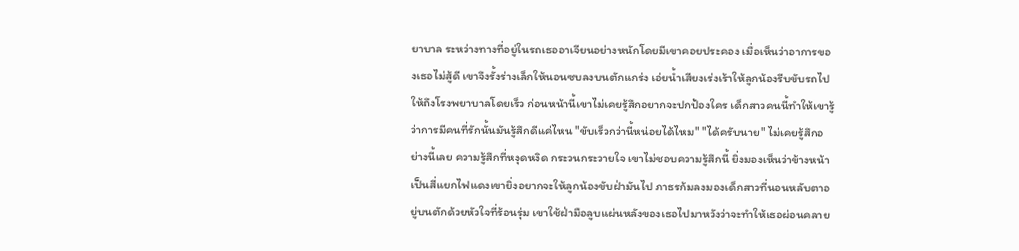ยาบาล ระหว่างทางที่อยู่ในรถเธออาเจียนอย่างหนักโดยมีเขาคอยประคอง เมื่อเห็นว่าอาการของเธอไม่สู้ดี เขาจึงรั้งร่างเล็กให้นอนซบลงบนตักแกร่ง เอ่ยน้ำเสียงเร่งเร้าให้ลูกน้องรีบขับรถไปให้ถึงโรงพยาบาลโดยเร็ว ก่อนหน้านี้เขาไม่เคยรู้สึกอยากจะปกป้องใคร เด็กสาวคนนี้ทำให้เขารู้ว่าการมีคนที่รักนั้นมันรู้สึกดีแค่ไหน "ขับเร็วกว่านี้หน่อยได้ไหม" "ได้ครับนาย" ไม่เคยรู้สึกอย่างนี้เลย ความรู้สึกที่หงุดหงิด กระวนกระวายใจ เขาไม่ชอบความรู้สึกนี้ ยิ่งมองเห็นว่าข้างหน้าเป็นสี่แยกไฟแดงเขายิ่งอยากจะให้ลูกน้องขับฝ่ามันไป ภาธรก้มลงมองเด็กสาวที่นอนหลับตาอยู่บนตักด้วยหัวใจที่ร้อนรุ่ม เขาใช้ฝ่ามือลูบแผ่นหลังของเธอไปมาหวังว่าจะทำให้เธอผ่อนคลาย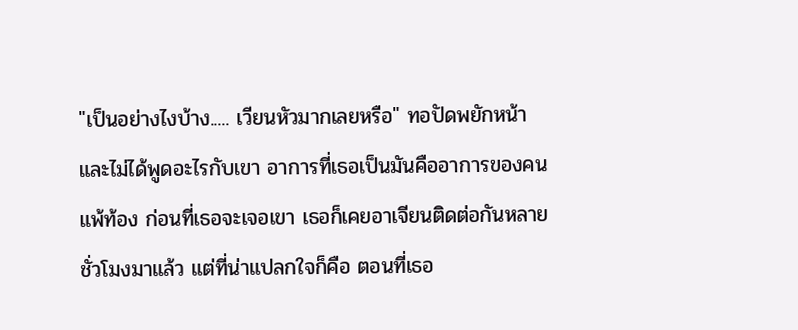"เป็นอย่างไงบ้าง..... เวียนหัวมากเลยหรือ" ทอปัดพยักหน้าและไม่ได้พูดอะไรกับเขา อาการที่เธอเป็นมันคืออาการของคนแพ้ท้อง ก่อนที่เธอจะเจอเขา เธอก็เคยอาเจียนติดต่อกันหลายชั่วโมงมาแล้ว แต่ที่น่าแปลกใจก็คือ ตอนที่เธอ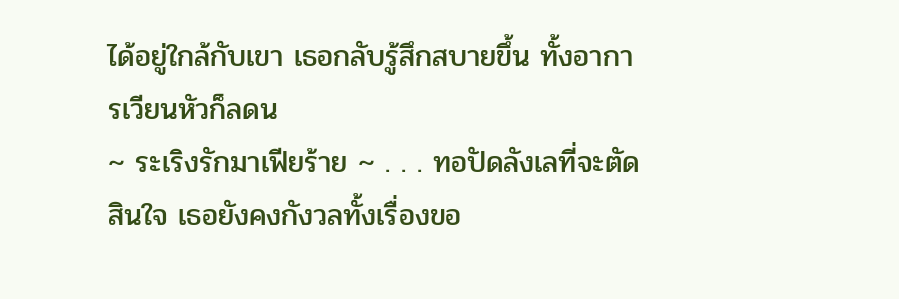ได้อยู่ใกล้กับเขา เธอกลับรู้สึกสบายขึ้น ทั้งอาการเวียนหัวก็ลดน
~ ระเริงรักมาเฟียร้าย ~ . . . ทอปัดลังเลที่จะตัดสินใจ เธอยังคงกังวลทั้งเรื่องขอ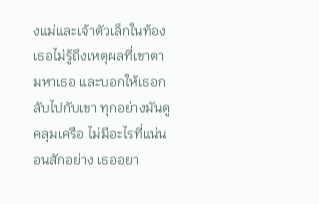งแม่และเจ้าตัวเล็กในท้อง เธอไม่รู้ถึงเหตุผลที่เขาตามหาเธอ และบอกให้เธอกลับไปกับเขา ทุกอย่างมันดูคลุมเครือ ไม่มีอะไรที่แน่นอนสักอย่าง เธออยา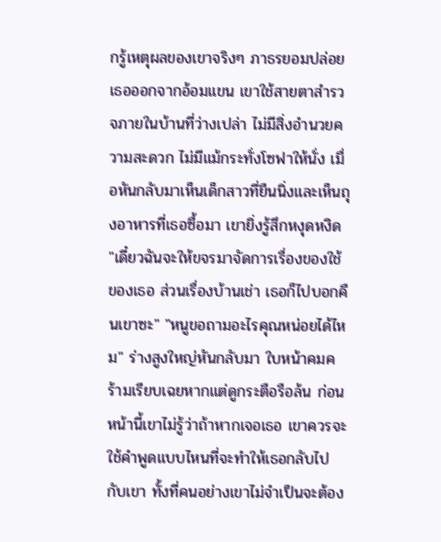กรู้เหตุผลของเขาจริงๆ ภาธรยอมปล่อยเธอออกจากอ้อมแขน เขาใช้สายตาสำรวจภายในบ้านที่ว่างเปล่า ไม่มีสิ่งอำนวยความสะดวก ไม่มีแม้กระทั่งโซฟาให้นั่ง เมื่อหันกลับมาเห็นเด็กสาวที่ยืนนิ่งและเห็นถุงอาหารที่เธอซื้อมา เขายิ่งรู้สึกหงุดหงิด "เดี๋ยวฉันจะให้ขจรมาจัดการเรื่องของใช้ของเธอ ส่วนเรื่องบ้านเช่า เธอก็ไปบอกคืนเขาซะ" "หนูขอถามอะไรคุณหน่อยได้ไหม" ร่างสูงใหญ่หันกลับมา ใบหน้าคมคร้ามเรียบเฉยหากแต่ดูกระตือรือล้น ก่อนหน้านี้เขาไม่รู้ว่าถ้าหากเจอเธอ เขาควรจะใช้คำพูดแบบไหนที่จะทำให้เธอกลับไปกับเขา ทั้งที่คนอย่างเขาไม่จำเป็นจะต้อง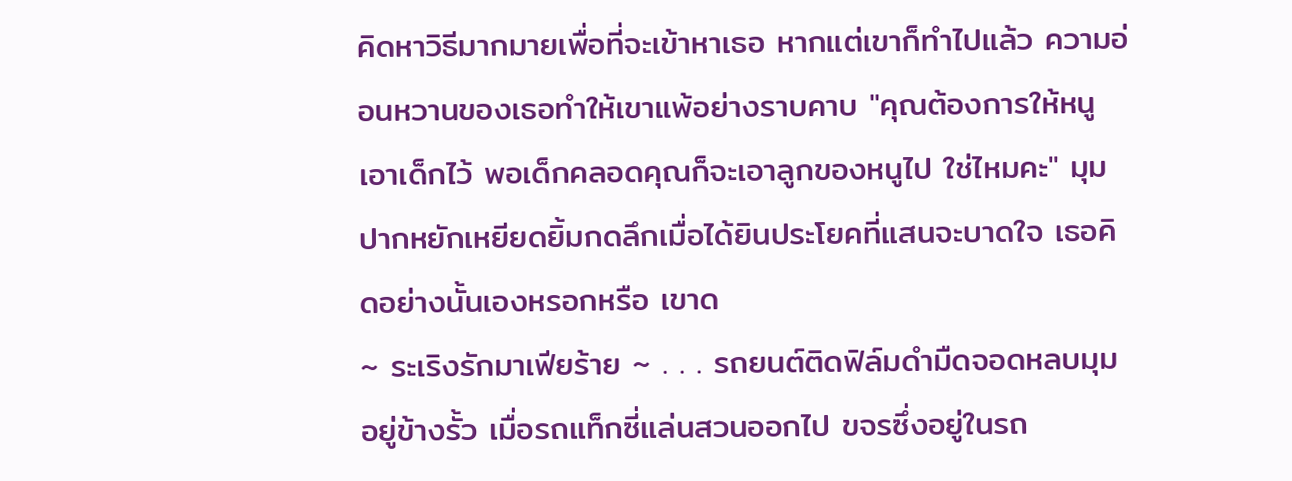คิดหาวิธีมากมายเพื่อที่จะเข้าหาเธอ หากแต่เขาก็ทำไปแล้ว ความอ่อนหวานของเธอทำให้เขาแพ้อย่างราบคาบ "คุณต้องการให้หนูเอาเด็กไว้ พอเด็กคลอดคุณก็จะเอาลูกของหนูไป ใช่ไหมคะ" มุมปากหยักเหยียดยิ้มกดลึกเมื่อได้ยินประโยคที่แสนจะบาดใจ เธอคิดอย่างนั้นเองหรอกหรือ เขาด
~ ระเริงรักมาเฟียร้าย ~ . . . รถยนต์ติดฟิล์มดำมืดจอดหลบมุมอยู่ข้างรั้ว เมื่อรถแท็กซี่แล่นสวนออกไป ขจรซึ่งอยู่ในรถ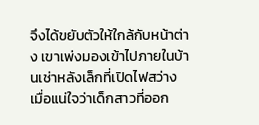จึงได้ขยับตัวให้ใกล้กับหน้าต่าง เขาเพ่งมองเข้าไปภายในบ้านเช่าหลังเล็กที่เปิดไฟสว่าง เมื่อแน่ใจว่าเด็กสาวที่ออก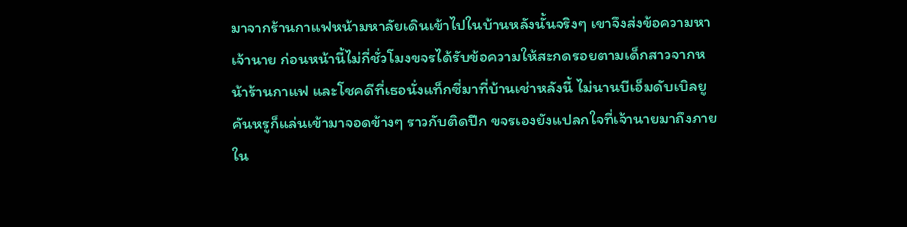มาจากร้านกาแฟหน้ามหาลัยเดินเข้าไปในบ้านหลังนั้นจริงๆ เขาจึงส่งข้อความหาเจ้านาย ก่อนหน้านี้ไม่กี่ชั่วโมงขจรได้รับข้อความให้สะกดรอยตามเด็กสาวจากหน้าร้านกาแฟ และโชคดีที่เธอนั่งแท็กซี่มาที่บ้านเช่าหลังนี้ ไม่นานบีเอ็มดับเบิลยูคันหรูก็แล่นเข้ามาจอดข้างๆ ราวกับติดปีก ขจรเองยังแปลกใจที่เจ้านายมาถึงภายใน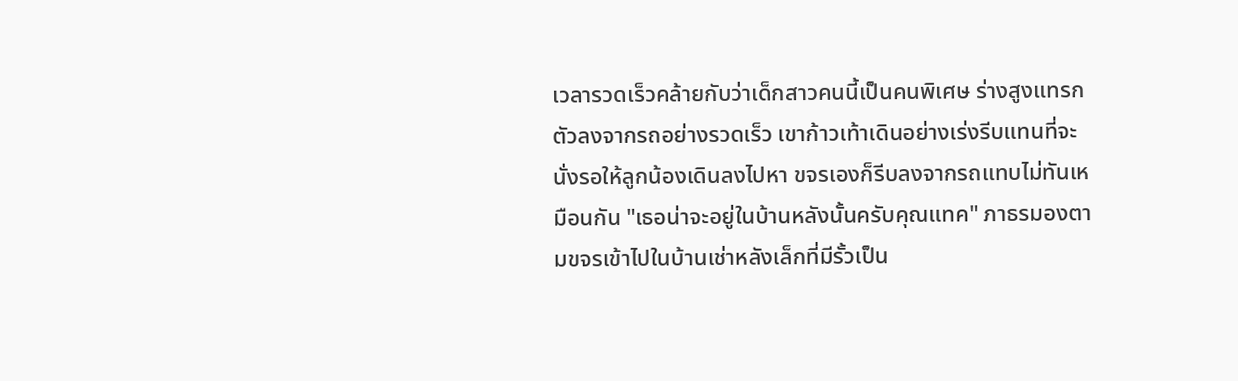เวลารวดเร็วคล้ายกับว่าเด็กสาวคนนี้เป็นคนพิเศษ ร่างสูงแทรกตัวลงจากรถอย่างรวดเร็ว เขาก้าวเท้าเดินอย่างเร่งรีบแทนที่จะนั่งรอให้ลูกน้องเดินลงไปหา ขจรเองก็รีบลงจากรถแทบไม่ทันเหมือนกัน "เธอน่าจะอยู่ในบ้านหลังนั้นครับคุณแทค" ภาธรมองตามขจรเข้าไปในบ้านเช่าหลังเล็กที่มีรั้วเป็น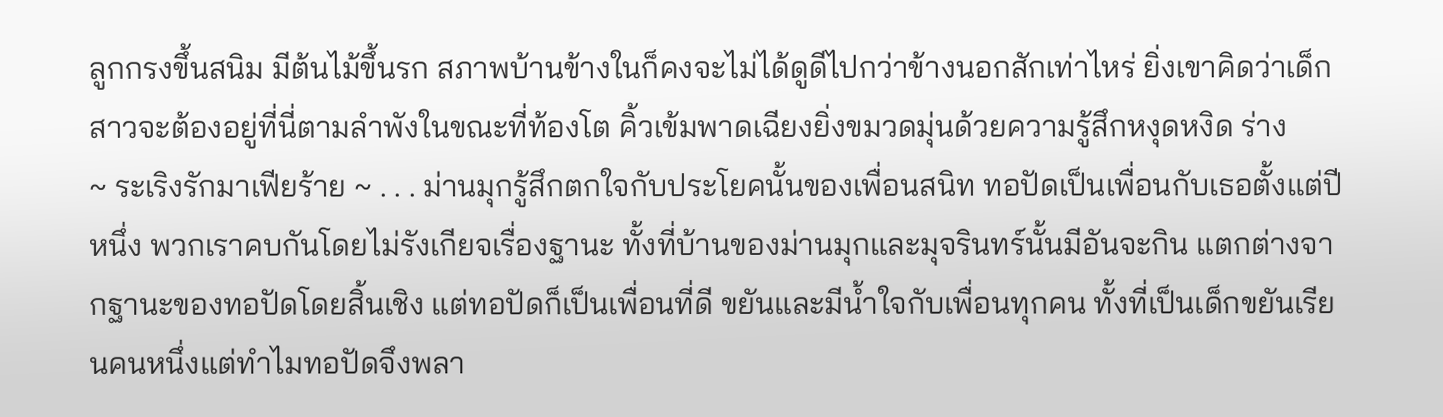ลูกกรงขึ้นสนิม มีต้นไม้ขึ้นรก สภาพบ้านข้างในก็คงจะไม่ได้ดูดีไปกว่าข้างนอกสักเท่าไหร่ ยิ่งเขาคิดว่าเด็กสาวจะต้องอยู่ที่นี่ตามลำพังในขณะที่ท้องโต คิ้วเข้มพาดเฉียงยิ่งขมวดมุ่นด้วยความรู้สึกหงุดหงิด ร่าง
~ ระเริงรักมาเฟียร้าย ~ . . . ม่านมุกรู้สึกตกใจกับประโยคนั้นของเพื่อนสนิท ทอปัดเป็นเพื่อนกับเธอตั้งแต่ปีหนึ่ง พวกเราคบกันโดยไม่รังเกียจเรื่องฐานะ ทั้งที่บ้านของม่านมุกและมุจรินทร์นั้นมีอันจะกิน แตกต่างจากฐานะของทอปัดโดยสิ้นเชิง แต่ทอปัดก็เป็นเพื่อนที่ดี ขยันและมีน้ำใจกับเพื่อนทุกคน ทั้งที่เป็นเด็กขยันเรียนคนหนึ่งแต่ทำไมทอปัดจึงพลา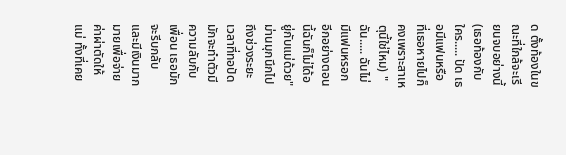ด ตั้งท้องในขณะที่ใกล้จะเรียนจบอย่างนี้ (เธอท้องกับใคร..... ปัด เธอมีแฟนหรือ ที่เธอหายไปก็คงเพราะสาเหตุนี้ใช่ไหม) "ฉัน..... ฉันไม่มีแฟนหรอก อีกอย่างตอนนี้ฉันก็ไม่ได้อยู่กับแม่ด้วย" ม่านมุกนึกไปถึงช่วงระยะเวลาที่ทอปัดมักจะทำตัวมีความลับกับเพื่อน เธอมักจะรีบกลับ และมีเงินมากมายเพื่อจ่ายค่าผ่าตัดให้แม่ ทั้งที่เคย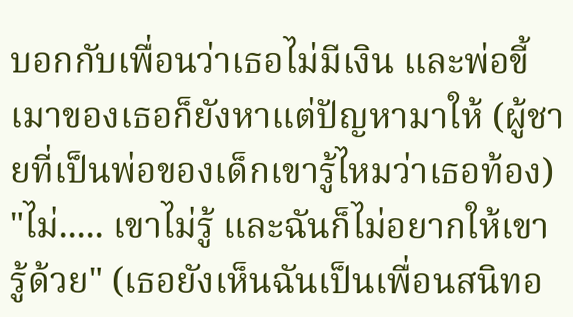บอกกับเพื่อนว่าเธอไม่มีเงิน และพ่อขี้เมาของเธอก็ยังหาแต่ปัญหามาให้ (ผู้ชายที่เป็นพ่อของเด็กเขารู้ไหมว่าเธอท้อง) "ไม่..... เขาไม่รู้ และฉันก็ไม่อยากให้เขารู้ด้วย" (เธอยังเห็นฉันเป็นเพื่อนสนิทอ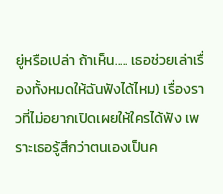ยู่หรือเปล่า ถ้าเห็น..... เธอช่วยเล่าเรื่องทั้งหมดให้ฉันฟังได้ไหม) เรื่องราวที่ไม่อยากเปิดเผยให้ใครได้ฟัง เพราะเธอรู้สึกว่าตนเองเป็นค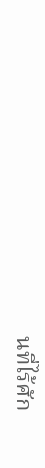นที่ไร้ศัก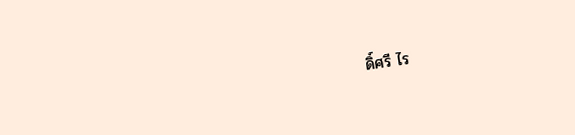ดิ์ศรี ไร